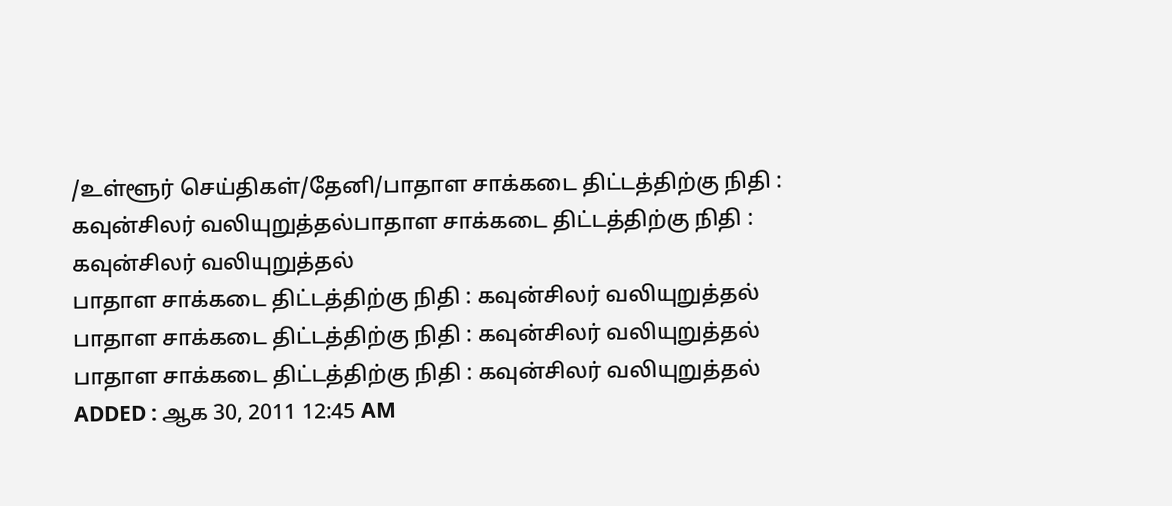/உள்ளூர் செய்திகள்/தேனி/பாதாள சாக்கடை திட்டத்திற்கு நிதி : கவுன்சிலர் வலியுறுத்தல்பாதாள சாக்கடை திட்டத்திற்கு நிதி : கவுன்சிலர் வலியுறுத்தல்
பாதாள சாக்கடை திட்டத்திற்கு நிதி : கவுன்சிலர் வலியுறுத்தல்
பாதாள சாக்கடை திட்டத்திற்கு நிதி : கவுன்சிலர் வலியுறுத்தல்
பாதாள சாக்கடை திட்டத்திற்கு நிதி : கவுன்சிலர் வலியுறுத்தல்
ADDED : ஆக 30, 2011 12:45 AM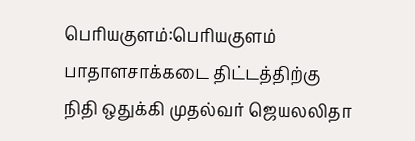பெரியகுளம்:பெரியகுளம் பாதாளசாக்கடை திட்டத்திற்கு நிதி ஒதுக்கி முதல்வர் ஜெயலலிதா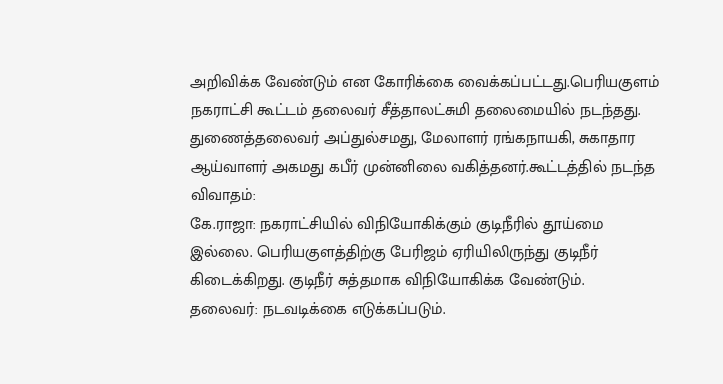அறிவிக்க வேண்டும் என கோரிக்கை வைக்கப்பட்டது.பெரியகுளம் நகராட்சி கூட்டம் தலைவர் சீத்தாலட்சுமி தலைமையில் நடந்தது.
துணைத்தலைவர் அப்துல்சமது, மேலாளர் ரங்கநாயகி, சுகாதார ஆய்வாளர் அகமது கபீர் முன்னிலை வகித்தனர்.கூட்டத்தில் நடந்த விவாதம்:
கே.ராஜா: நகராட்சியில் விநியோகிக்கும் குடிநீரில் தூய்மை இல்லை. பெரியகுளத்திற்கு பேரிஜம் ஏரியிலிருந்து குடிநீர் கிடைக்கிறது. குடிநீர் சுத்தமாக விநியோகிக்க வேண்டும்.
தலைவர்: நடவடிக்கை எடுக்கப்படும்.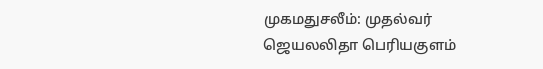முகமதுசலீம்: முதல்வர் ஜெயலலிதா பெரியகுளம்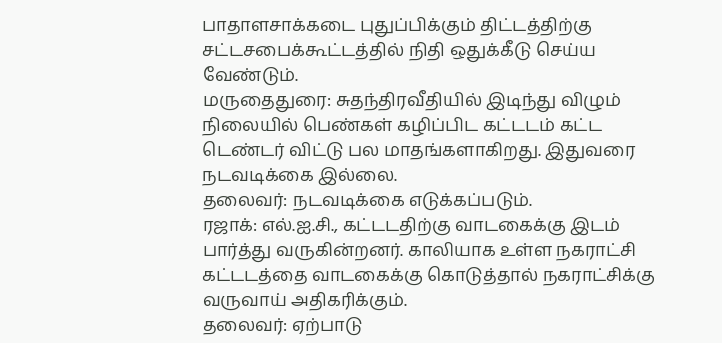பாதாளசாக்கடை புதுப்பிக்கும் திட்டத்திற்கு சட்டசபைக்கூட்டத்தில் நிதி ஒதுக்கீடு செய்ய வேண்டும்.
மருதைதுரை: சுதந்திரவீதியில் இடிந்து விழும் நிலையில் பெண்கள் கழிப்பிட கட்டடம் கட்ட டெண்டர் விட்டு பல மாதங்களாகிறது. இதுவரை நடவடிக்கை இல்லை.
தலைவர்: நடவடிக்கை எடுக்கப்படும்.
ரஜாக்: எல்.ஐ.சி., கட்டடதிற்கு வாடகைக்கு இடம் பார்த்து வருகின்றனர். காலியாக உள்ள நகராட்சி கட்டடத்தை வாடகைக்கு கொடுத்தால் நகராட்சிக்கு வருவாய் அதிகரிக்கும்.
தலைவர்: ஏற்பாடு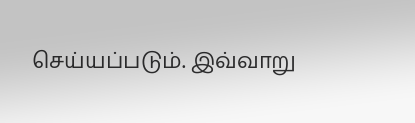செய்யப்படும். இவ்வாறு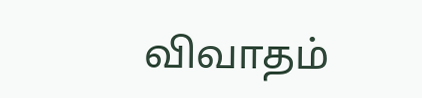விவாதம்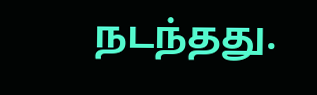நடந்தது.